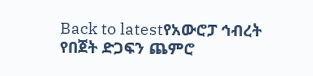Back to latestየአውሮፓ ኅብረት የበጀት ድጋፍን ጨምሮ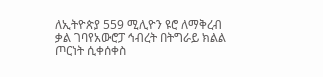ለኢትዮጵያ 559 ሚሊዮን ዩሮ ለማቅረብ ቃል ገባየአውሮፓ ኅብረት በትግራይ ክልል ጦርነት ሲቀሰቀስ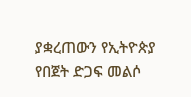ያቋረጠውን የኢትዮጵያ የበጀት ድጋፍ መልሶ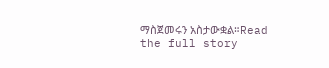ማስጀመሩን አስታውቋል።Read the full story